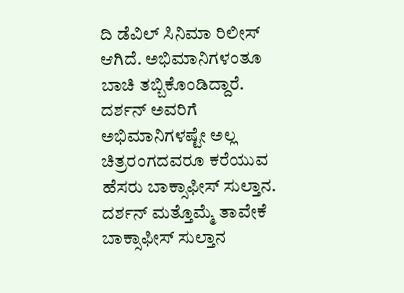ದಿ ಡೆವಿಲ್ ಸಿನಿಮಾ ರಿಲೀಸ್ ಆಗಿದೆ. ಅಭಿಮಾನಿಗಳಂತೂ ಬಾಚಿ ತಬ್ಬಿಕೊಂಡಿದ್ದಾರೆ. ದರ್ಶನ್ ಅವರಿಗೆ ಅಭಿಮಾನಿಗಳಷ್ಟೇ ಅಲ್ಲ ಚಿತ್ರರಂಗದವರೂ ಕರೆಯುವ ಹೆಸರು ಬಾಕ್ಸಾಫೀಸ್ ಸುಲ್ತಾನ. ದರ್ಶನ್ ಮತ್ತೊಮ್ಮೆ ತಾವೇಕೆ ಬಾಕ್ಸಾಫೀಸ್ ಸುಲ್ತಾನ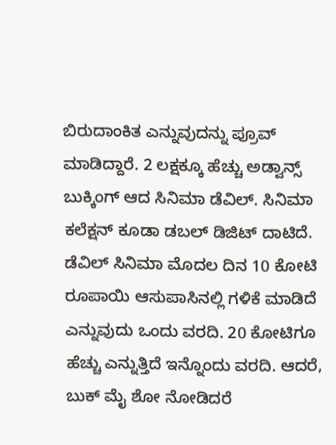ಬಿರುದಾಂಕಿತ ಎನ್ನುವುದನ್ನು ಪ್ರೂವ್ ಮಾಡಿದ್ದಾರೆ. 2 ಲಕ್ಷಕ್ಕೂ ಹೆಚ್ಚು ಅಡ್ವಾನ್ಸ್ ಬುಕ್ಕಿಂಗ್ ಆದ ಸಿನಿಮಾ ಡೆವಿಲ್. ಸಿನಿಮಾ ಕಲೆಕ್ಷನ್ ಕೂಡಾ ಡಬಲ್ ಡಿಜಿಟ್ ದಾಟಿದೆ.
ಡೆವಿಲ್ ಸಿನಿಮಾ ಮೊದಲ ದಿನ 10 ಕೋಟಿ ರೂಪಾಯಿ ಆಸುಪಾಸಿನಲ್ಲಿ ಗಳಿಕೆ ಮಾಡಿದೆ ಎನ್ನುವುದು ಒಂದು ವರದಿ. 20 ಕೋಟಿಗೂ ಹೆಚ್ಚು ಎನ್ನುತ್ತಿದೆ ಇನ್ನೊಂದು ವರದಿ. ಆದರೆ, ಬುಕ್ ಮೈ ಶೋ ನೋಡಿದರೆ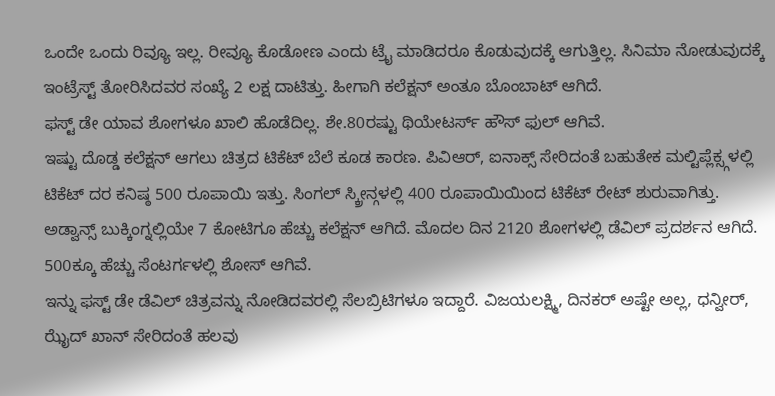ಒಂದೇ ಒಂದು ರಿವ್ಯೂ ಇಲ್ಲ. ರೀವ್ಯೂ ಕೊಡೋಣ ಎಂದು ಟ್ರೈ ಮಾಡಿದರೂ ಕೊಡುವುದಕ್ಕೆ ಆಗುತ್ತಿಲ್ಲ. ಸಿನಿಮಾ ನೋಡುವುದಕ್ಕೆ ಇಂಟ್ರೆಸ್ಟ್ ತೋರಿಸಿದವರ ಸಂಖ್ಯೆ 2 ಲಕ್ಷ ದಾಟಿತ್ತು. ಹೀಗಾಗಿ ಕಲೆಕ್ಷನ್ ಅಂತೂ ಬೊಂಬಾಟ್ ಆಗಿದೆ.
ಫಸ್ಟ್ ಡೇ ಯಾವ ಶೋಗಳೂ ಖಾಲಿ ಹೊಡೆದಿಲ್ಲ. ಶೇ.80ರಷ್ಟು ಥಿಯೇಟರ್ಸ್ ಹೌಸ್ ಫುಲ್ ಆಗಿವೆ.
ಇಷ್ಟು ದೊಡ್ಡ ಕಲೆಕ್ಷನ್ ಆಗಲು ಚಿತ್ರದ ಟಿಕೆಟ್ ಬೆಲೆ ಕೂಡ ಕಾರಣ. ಪಿವಿಆರ್, ಐನಾಕ್ಸ್ ಸೇರಿದಂತೆ ಬಹುತೇಕ ಮಲ್ಟಿಪ್ಲೆಕ್ಸ್ಗಳಲ್ಲಿ ಟಿಕೆಟ್ ದರ ಕನಿಷ್ಠ 500 ರೂಪಾಯಿ ಇತ್ತು. ಸಿಂಗಲ್ ಸ್ಕ್ರೀನ್ಗಳಲ್ಲಿ 400 ರೂಪಾಯಿಯಿಂದ ಟಿಕೆಟ್ ರೇಟ್ ಶುರುವಾಗಿತ್ತು. ಅಡ್ವಾನ್ಸ್ ಬುಕ್ಕಿಂಗ್ನಲ್ಲಿಯೇ 7 ಕೋಟಿಗೂ ಹೆಚ್ಚು ಕಲೆಕ್ಷನ್ ಆಗಿದೆ. ಮೊದಲ ದಿನ 2120 ಶೋಗಳಲ್ಲಿ ಡೆವಿಲ್ ಪ್ರದರ್ಶನ ಆಗಿದೆ. 500ಕ್ಕೂ ಹೆಚ್ಚು ಸೆಂಟರ್ಗಳಲ್ಲಿ ಶೋಸ್ ಆಗಿವೆ.
ಇನ್ನು ಫಸ್ಟ್ ಡೇ ಡೆವಿಲ್ ಚಿತ್ರವನ್ನು ನೋಡಿದವರಲ್ಲಿ ಸೆಲಬ್ರಿಟಿಗಳೂ ಇದ್ದಾರೆ. ವಿಜಯಲಕ್ಷ್ಮಿ, ದಿನಕರ್ ಅಷ್ಟೇ ಅಲ್ಲ, ಧನ್ವೀರ್, ಝೈದ್ ಖಾನ್ ಸೇರಿದಂತೆ ಹಲವು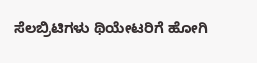ಸೆಲಬ್ರಿಟಿಗಳು ಥಿಯೇಟರಿಗೆ ಹೋಗಿ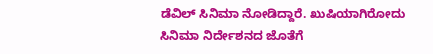ಡೆವಿಲ್ ಸಿನಿಮಾ ನೋಡಿದ್ದಾರೆ. ಖುಷಿಯಾಗಿರೋದು ಸಿನಿಮಾ ನಿರ್ದೇಶನದ ಜೊತೆಗೆ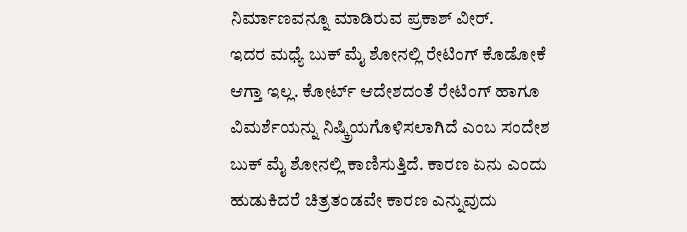ನಿರ್ಮಾಣವನ್ನೂ ಮಾಡಿರುವ ಪ್ರಕಾಶ್ ವೀರ್.
ಇದರ ಮಧ್ಯೆ ಬುಕ್ ಮೈ ಶೋನಲ್ಲಿ ರೇಟಿಂಗ್ ಕೊಡೋಕೆ ಆಗ್ತಾ ಇಲ್ಲ. ಕೋರ್ಟ್ ಆದೇಶದಂತೆ ರೇಟಿಂಗ್ ಹಾಗೂ ವಿಮರ್ಶೆಯನ್ನು ನಿಷ್ಕ್ರಿಯಗೊಳಿಸಲಾಗಿದೆ ಎಂಬ ಸಂದೇಶ ಬುಕ್ ಮೈ ಶೋನಲ್ಲಿ ಕಾಣಿಸುತ್ತಿದೆ. ಕಾರಣ ಏನು ಎಂದು ಹುಡುಕಿದರೆ ಚಿತ್ರತಂಡವೇ ಕಾರಣ ಎನ್ನುವುದು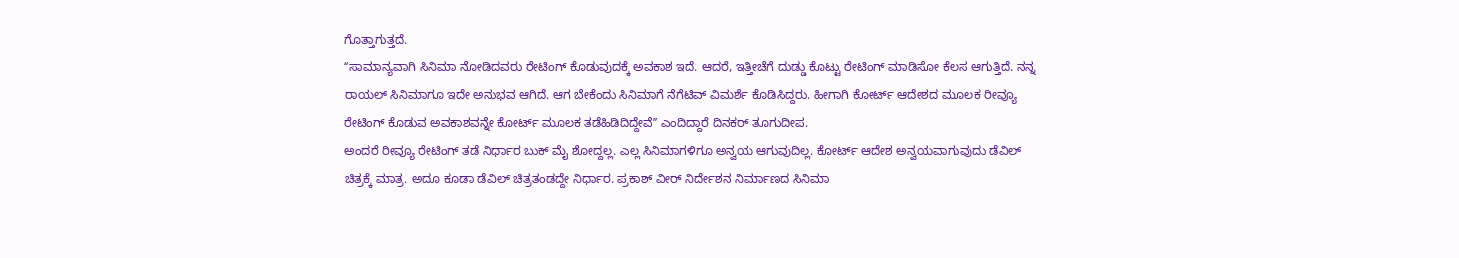ಗೊತ್ತಾಗುತ್ತದೆ.
ʻʻಸಾಮಾನ್ಯವಾಗಿ ಸಿನಿಮಾ ನೋಡಿದವರು ರೇಟಿಂಗ್ ಕೊಡುವುದಕ್ಕೆ ಅವಕಾಶ ಇದೆ. ಆದರೆ, ಇತ್ತೀಚೆಗೆ ದುಡ್ಡು ಕೊಟ್ಟು ರೇಟಿಂಗ್ ಮಾಡಿಸೋ ಕೆಲಸ ಆಗುತ್ತಿದೆ. ನನ್ನ ರಾಯಲ್ ಸಿನಿಮಾಗೂ ಇದೇ ಅನುಭವ ಆಗಿದೆ. ಆಗ ಬೇಕೆಂದು ಸಿನಿಮಾಗೆ ನೆಗೆಟಿವ್ ವಿಮರ್ಶೆ ಕೊಡಿಸಿದ್ದರು. ಹೀಗಾಗಿ ಕೋರ್ಟ್ ಆದೇಶದ ಮೂಲಕ ರೀವ್ಯೂ ರೇಟಿಂಗ್ ಕೊಡುವ ಅವಕಾಶವನ್ನೇ ಕೋರ್ಟ್ ಮೂಲಕ ತಡೆಹಿಡಿದಿದ್ದೇವೆʼʼ ಎಂದಿದ್ದಾರೆ ದಿನಕರ್ ತೂಗುದೀಪ.
ಅಂದರೆ ರೀವ್ಯೂ ರೇಟಿಂಗ್ ತಡೆ ನಿರ್ಧಾರ ಬುಕ್ ಮೈ ಶೋದ್ದಲ್ಲ. ಎಲ್ಲ ಸಿನಿಮಾಗಳಿಗೂ ಅನ್ವಯ ಆಗುವುದಿಲ್ಲ. ಕೋರ್ಟ್ ಆದೇಶ ಅನ್ವಯವಾಗುವುದು ಡೆವಿಲ್ ಚಿತ್ರಕ್ಕೆ ಮಾತ್ರ. ಅದೂ ಕೂಡಾ ಡೆವಿಲ್ ಚಿತ್ರತಂಡದ್ದೇ ನಿರ್ಧಾರ. ಪ್ರಕಾಶ್ ವೀರ್ ನಿರ್ದೇಶನ ನಿರ್ಮಾಣದ ಸಿನಿಮಾ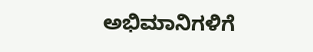ಅಭಿಮಾನಿಗಳಿಗೆ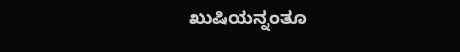ಖುಷಿಯನ್ನಂತೂ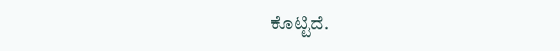ಕೊಟ್ಟಿದೆ.